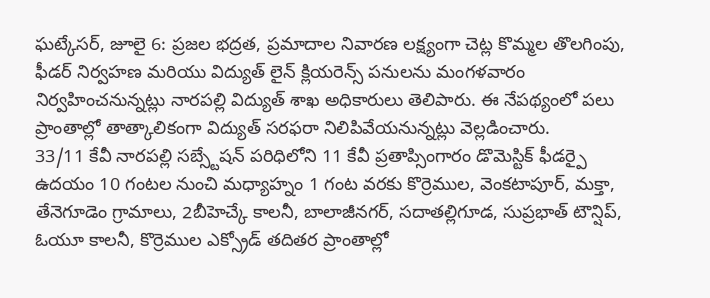ఘట్కేసర్, జూలై 6: ప్రజల భద్రత, ప్రమాదాల నివారణ లక్ష్యంగా చెట్ల కొమ్మల తొలగింపు, ఫీడర్ నిర్వహణ మరియు విద్యుత్ లైన్ క్లియరెన్స్ పనులను మంగళవారం నిర్వహించనున్నట్లు నారపల్లి విద్యుత్ శాఖ అధికారులు తెలిపారు. ఈ నేపథ్యంలో పలు ప్రాంతాల్లో తాత్కాలికంగా విద్యుత్ సరఫరా నిలిపివేయనున్నట్లు వెల్లడించారు.
33/11 కేవీ నారపల్లి సబ్స్టేషన్ పరిధిలోని 11 కేవీ ప్రతాప్సింగారం డొమెస్టిక్ ఫీడర్పై ఉదయం 10 గంటల నుంచి మధ్యాహ్నం 1 గంట వరకు కొర్రెముల, వెంకటాపూర్, మక్తా, తేనెగూడెం గ్రామాలు, 2బీహెచ్కే కాలనీ, బాలాజీనగర్, సదాతల్లిగూడ, సుప్రభాత్ టౌన్షిప్, ఓయూ కాలనీ, కొర్రెముల ఎక్స్రోడ్ తదితర ప్రాంతాల్లో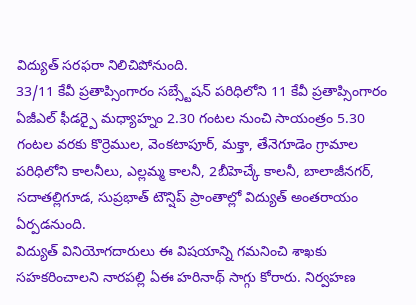విద్యుత్ సరఫరా నిలిచిపోనుంది.
33/11 కేవీ ప్రతాప్సింగారం సబ్స్టేషన్ పరిధిలోని 11 కేవీ ప్రతాప్సింగారం ఏజీఎల్ ఫీడర్పై మధ్యాహ్నం 2.30 గంటల నుంచి సాయంత్రం 5.30 గంటల వరకు కొర్రెముల, వెంకటాపూర్, మక్తా, తేనెగూడెం గ్రామాల పరిధిలోని కాలనీలు, ఎల్లమ్మ కాలనీ, 2బీహెచ్కే కాలనీ, బాలాజీనగర్, సదాతల్లిగూడ, సుప్రభాత్ టౌన్షిప్ ప్రాంతాల్లో విద్యుత్ అంతరాయం ఏర్పడనుంది.
విద్యుత్ వినియోగదారులు ఈ విషయాన్ని గమనించి శాఖకు సహకరించాలని నారపల్లి ఏఈ హరినాథ్ సాగ్గు కోరారు. నిర్వహణ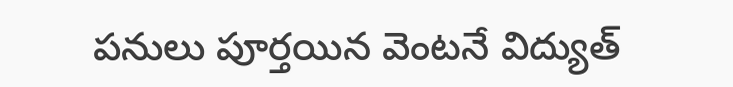పనులు పూర్తయిన వెంటనే విద్యుత్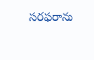సరఫరాను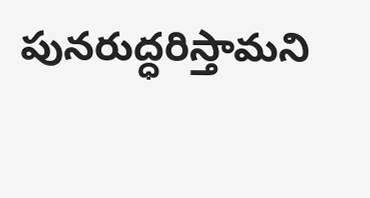పునరుద్ధరిస్తామని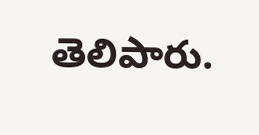తెలిపారు.